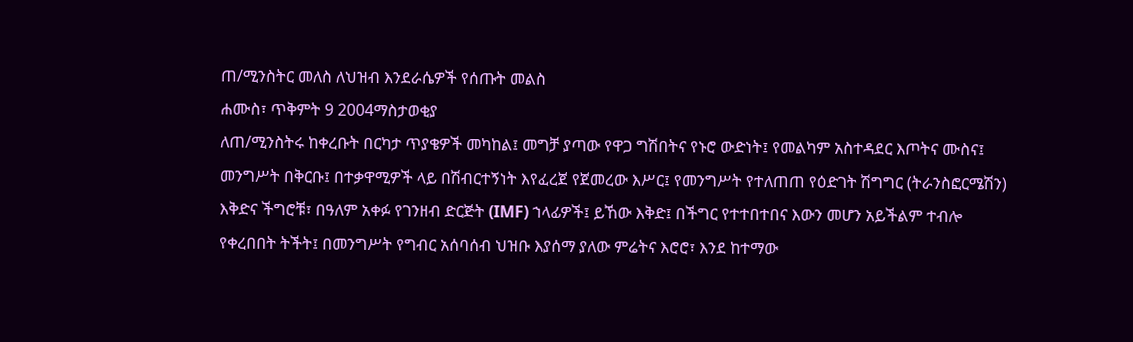ጠ/ሚንስትር መለስ ለህዝብ እንደራሴዎች የሰጡት መልስ
ሐሙስ፣ ጥቅምት 9 2004ማስታወቂያ
ለጠ/ሚንስትሩ ከቀረቡት በርካታ ጥያቄዎች መካከል፤ መግቻ ያጣው የዋጋ ግሽበትና የኑሮ ውድነት፤ የመልካም አስተዳደር እጦትና ሙስና፤ መንግሥት በቅርቡ፤ በተቃዋሚዎች ላይ በሽብርተኝነት እየፈረጀ የጀመረው እሥር፤ የመንግሥት የተለጠጠ የዕድገት ሽግግር (ትራንስፎርሜሽን) እቅድና ችግሮቹ፣ በዓለም አቀፉ የገንዘብ ድርጅት (IMF) ኀላፊዎች፤ ይኸው እቅድ፤ በችግር የተተበተበና እውን መሆን አይችልም ተብሎ የቀረበበት ትችት፤ በመንግሥት የግብር አሰባሰብ ህዝቡ እያሰማ ያለው ምሬትና እሮሮ፣ እንደ ከተማው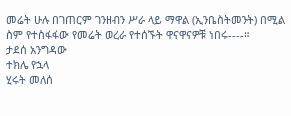መሬት ሁሉ በገጠርም ገንዘብን ሥራ ላይ ማዋል (ኢንቤስትመንት) በሚል ስም የተስፋፋው የመሬት ወረራ የተሰኙት ዋናዋናዎቹ ነበሩ----።
ታደሰ አንግዳው
ተክሌ የኋላ
ሂሩት መለሰ